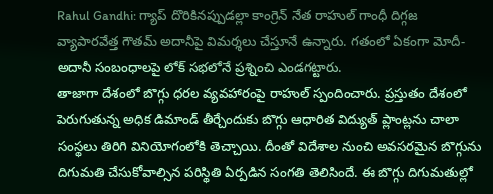Rahul Gandhi: గ్యాప్ దొరికినప్పుడల్లా కాంగ్రెన్ నేత రాహుల్ గాంధీ దిగ్గజ వ్యాపారవేత్త గౌతమ్ అదానీపై విమర్శలు చేస్తూనే ఉన్నారు. గతంలో ఏకంగా మోదీ-అదానీ సంబంధాలపై లోక్ సభలోనే ప్రశ్నించి ఎండగట్టారు.
తాజాగా దేశంలో బొగ్గు ధరల వ్యవహారంపై రాహుల్ స్పందించారు. ప్రస్తుతం దేశంలో పెరుగుతున్న అధిక డిమాండ్ తీర్చేందుకు బొగ్గు ఆధారిత విద్యుత్ ప్లాంట్లను చాలా సంస్థలు తిరిగి వినియోగంలోకి తెచ్చాయి. దీంతో విదేశాల నుంచి అవసరమైన బొగ్గును దిగుమతి చేసుకోవాల్సిన పరిస్థితి ఏర్పడిన సంగతి తెలిసిందే. ఈ బొగ్గు దిగుమతుల్లో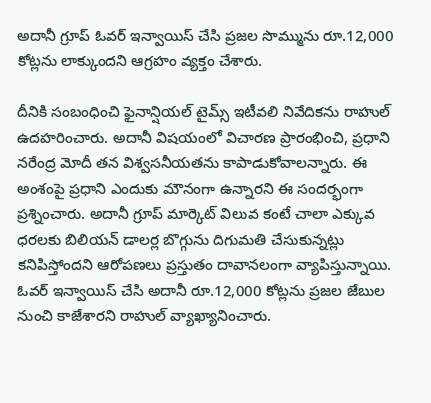అదానీ గ్రూప్ ఓవర్ ఇన్వాయిస్ చేసి ప్రజల సొమ్మును రూ.12,000 కోట్లను లాక్కుందని ఆగ్రహం వ్యక్తం చేశారు.

దీనికి సంబంధించి ఫైనాన్షియల్ టైమ్స్ ఇటీవలి నివేదికను రాహుల్ ఉదహరించారు. అదానీ విషయంలో విచారణ ప్రారంభించి, ప్రధాని నరేంద్ర మోదీ తన విశ్వసనీయతను కాపాడుకోవాలన్నారు. ఈ అంశంపై ప్రధాని ఎందుకు మౌనంగా ఉన్నారని ఈ సందర్భంగా ప్రశ్నించారు. అదానీ గ్రూప్ మార్కెట్ విలువ కంటే చాలా ఎక్కువ ధరలకు బిలియన్ డాలర్ల బొగ్గును దిగుమతి చేసుకున్నట్లు కనిపిస్తోందని ఆరోపణలు ప్రస్తుతం దావానలంగా వ్యాపిస్తున్నాయి. ఓవర్ ఇన్వాయిస్ చేసి అదానీ రూ.12,000 కోట్లను ప్రజల జేబుల నుంచి కాజేశారని రాహుల్ వ్యాఖ్యానించారు.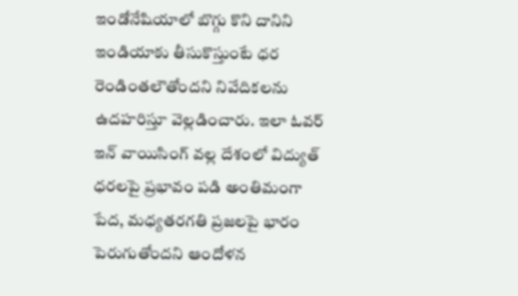ఇండోనేషియాలో బొగ్గు కొని దానిని ఇండియాకు తీసుకొస్తుంటే ధర రెండింతలౌతోందని నివేదికలను ఉదహరిస్తూ వెల్లడించారు. ఇలా ఓవర్ ఇన్ వాయిసింగ్ వల్ల దేశంలో విద్యుత్ ధరలపై ప్రభావం పడి అంతిమంగా పేద, మధ్యతరగతి ప్రజలపై భారం పెరుగుతోందని ఆందోళన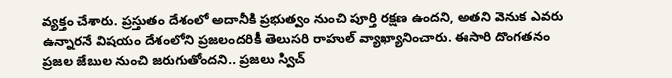వ్యక్తం చేశారు. ప్రస్తుతం దేశంలో అదానీకి ప్రభుత్వం నుంచి పూర్తి రక్షణ ఉందని, అతని వెనుక ఎవరు ఉన్నారనే విషయం దేశంలోని ప్రజలందరికీ తెలుసరి రాహుల్ వ్యాఖ్యానించారు. ఈసారి దొంగతనం ప్రజల జేబుల నుంచి జరుగుతోందని.. ప్రజలు స్విచ్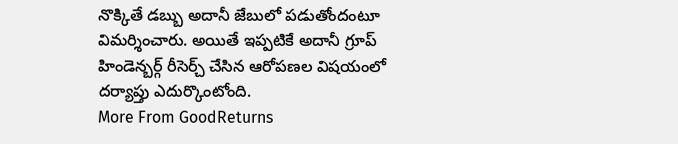నొక్కితే డబ్బు అదానీ జేబులో పడుతోందంటూ విమర్శించారు. అయితే ఇప్పటికే అదానీ గ్రూప్ హిండెన్బర్గ్ రీసెర్చ్ చేసిన ఆరోపణల విషయంలో దర్యాప్తు ఎదుర్కొంటోంది.
More From GoodReturns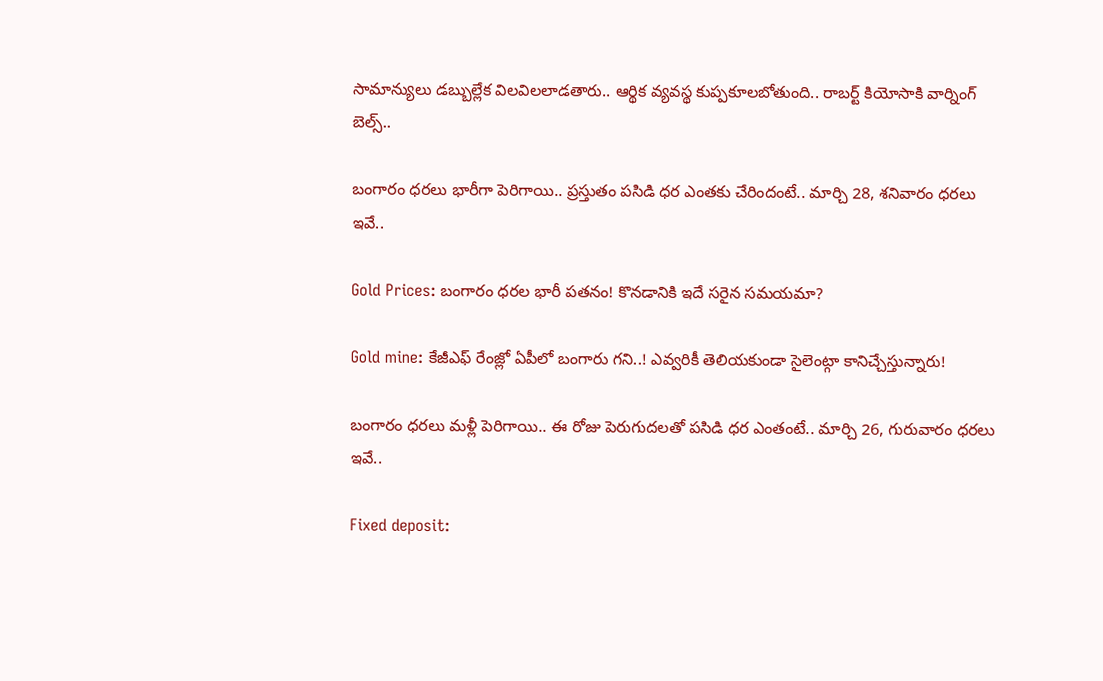సామాన్యులు డబ్బుల్లేక విలవిలలాడతారు.. ఆర్థిక వ్యవస్థ కుప్పకూలబోతుంది.. రాబర్ట్ కియోసాకి వార్నింగ్ బెల్స్..

బంగారం ధరలు భారీగా పెరిగాయి.. ప్రస్తుతం పసిడి ధర ఎంతకు చేరిందంటే.. మార్చి 28, శనివారం ధరలు ఇవే..

Gold Prices: బంగారం ధరల భారీ పతనం! కొనడానికి ఇదే సరైన సమయమా?

Gold mine: కేజీఎఫ్ రేంజ్లో ఏపీలో బంగారు గని..! ఎవ్వరికీ తెలియకుండా సైలెంట్గా కానిచ్చేస్తున్నారు!

బంగారం ధరలు మళ్లీ పెరిగాయి.. ఈ రోజు పెరుగుదలతో పసిడి ధర ఎంతంటే.. మార్చి 26, గురువారం ధరలు ఇవే..

Fixed deposit: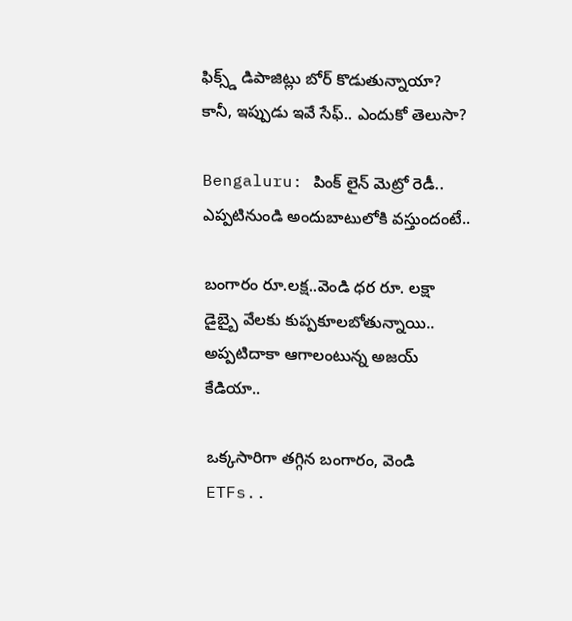ఫిక్స్డ్ డిపాజిట్లు బోర్ కొడుతున్నాయా? కానీ, ఇప్పుడు ఇవే సేఫ్.. ఎందుకో తెలుసా?

Bengaluru: పింక్ లైన్ మెట్రో రెడీ.. ఎప్పటినుండి అందుబాటులోకి వస్తుందంటే..

బంగారం రూ.లక్ష..వెండి ధర రూ. లక్షా డైబ్బై వేలకు కుప్పకూలబోతున్నాయి.. అప్పటిదాకా ఆగాలంటున్న అజయ్ కేడియా..

ఒక్కసారిగా తగ్గిన బంగారం, వెండి ETFs..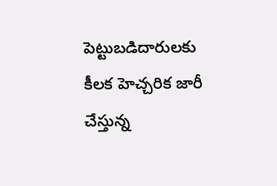పెట్టుబడిదారులకు కీలక హెచ్చరిక జారీ చేస్తున్న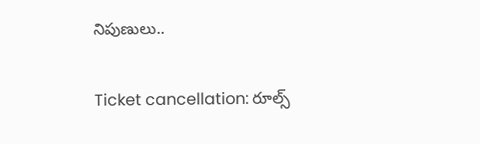నిపుణులు..

Ticket cancellation: రూల్స్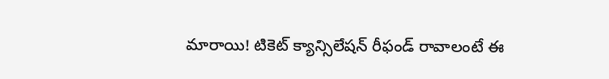మారాయి! టికెట్ క్యాన్సిలేషన్ రీఫండ్ రావాలంటే ఈ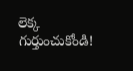లెక్క గుర్తుంచుకోండి!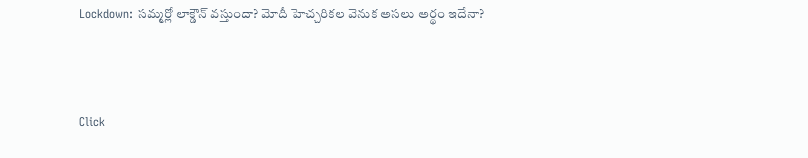Lockdown: సమ్మర్లో లాక్డౌన్ వస్తుందా? మోదీ హెచ్చరికల వెనుక అసలు అర్థం ఇదేనా?



Click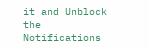it and Unblock the Notifications